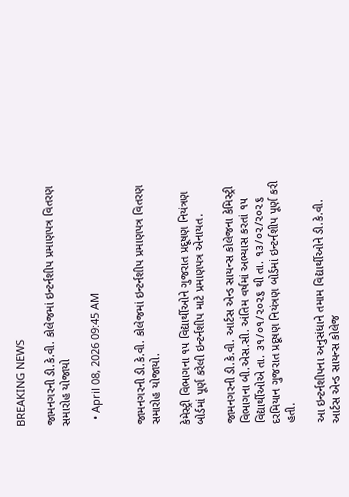BREAKING NEWS

જામનગરની ડી.કે.વી. કોલેજમાં ઇન્ટર્નશીપ પ્રમાણપત્ર વિતરણ સમારોહ યોજાયો

  • April 08, 2026 09:45 AM


જામનગરની ડી.કે.વી. કોલેજમાં ઇન્ટર્નશીપ પ્રમાણપત્ર વિતરણ સમારોહ યોજાયો.

કેમેસ્ટ્રી વિભાગના ૧૫ વિદ્યાર્થીઓને ગુજરાત પ્રદૂષણ નિયંત્રણ બોર્ડમાં પૂર્ણ કરેલી ઇન્ટર્નશીપ માટે પ્રમાણપત્ર એનાયત.

જામનગરની ડી.કે.વી. આર્ટસ એન્ડ સાયન્સ કોલેજના કેમિસ્ટ્રી વિભાગના બી.એસ.સી. અંતિમ વર્ષમાં અભ્યાસ કરતાં ૧૫ વિદ્યાર્થીઓએ તા. ૩૧/૦૧/૨૦૨૬ થી તા. ૧૩/૦૨/૨૦૨૬ દરમિયાન ગુજરાત પ્રદૂષણ નિયંત્રણ બોર્ડમાં ઇન્ટર્નશીપ પૂર્ણ કરી હતી.

આ ઇન્ટર્નશીપના અનુસંધાને તમામ વિદ્યાર્થીઓને ડી.કે.વી. આર્ટસ એન્ડ સાયન્સ કોલેજ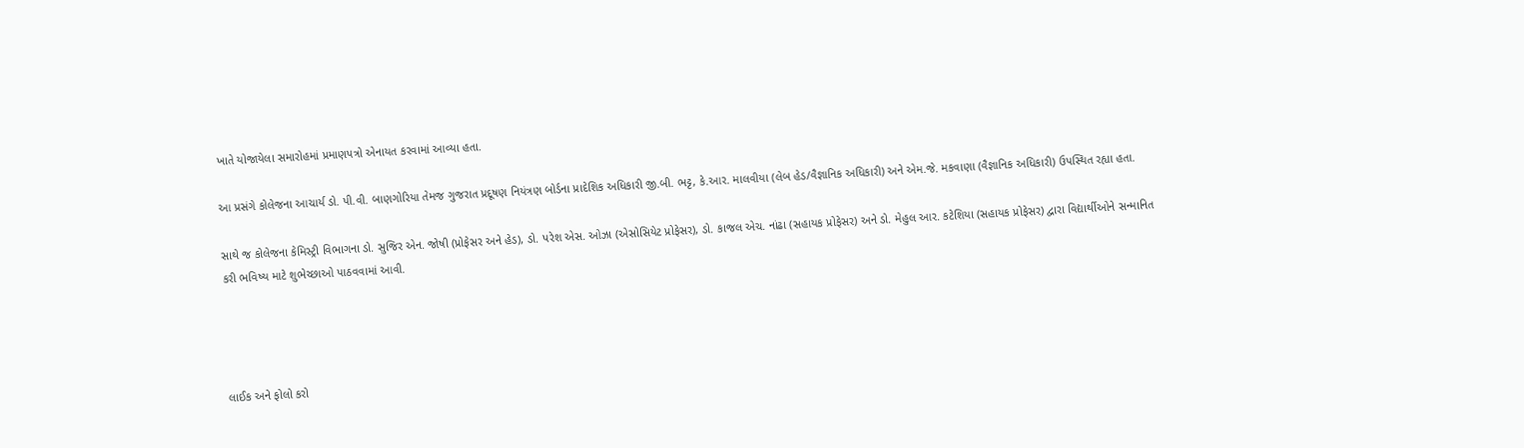ખાતે યોજાયેલા સમારોહમાં પ્રમાણપત્રો એનાયત કરવામાં આવ્યા હતા.

આ પ્રસંગે કોલેજના આચાર્ય ડો. પી.વી. બાણગોરિયા તેમજ ગુજરાત પ્રદૂષણ નિયંત્રણ બોર્ડના પ્રાદેશિક અધિકારી જી.બી. ભટ્ટ, કે.આર. માલવીયા (લેબ હેડ/વૈજ્ઞાનિક અધિકારી) અને એમ.જે. મકવાણા (વૈજ્ઞાનિક અધિકારી) ઉપસ્થિત રહ્યા હતા.

સાથે જ કોલેજના કેમિસ્ટ્રી વિભાગના ડો. સુજિર એન. જોષી (પ્રોફેસર અને હેડ), ડો. પરેશ એસ. ઓઝા (એસોસિયેટ પ્રોફેસર), ડો. કાજલ એચ. નાંઢા (સહાયક પ્રોફેસર) અને ડો. મેહુલ આર. કટેશિયા (સહાયક પ્રોફેસર) દ્વારા વિદ્યાર્થીઓને સન્માનિત કરી ભવિષ્ય માટે શુભેચ્છાઓ પાઠવવામાં આવી.




લાઈક અને ફોલો કરો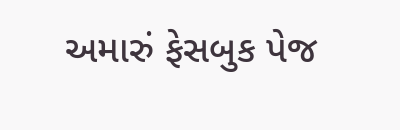અમારું ફેસબુક પેજ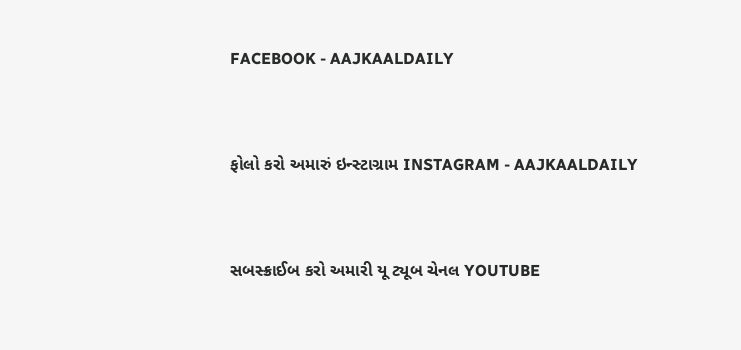FACEBOOK - AAJKAALDAILY


ફોલો કરો અમારું ઇન્સ્ટાગ્રામ INSTAGRAM - AAJKAALDAILY


સબસ્ક્રાઈબ કરો અમારી યૂ ટ્યૂબ ચેનલ YOUTUBE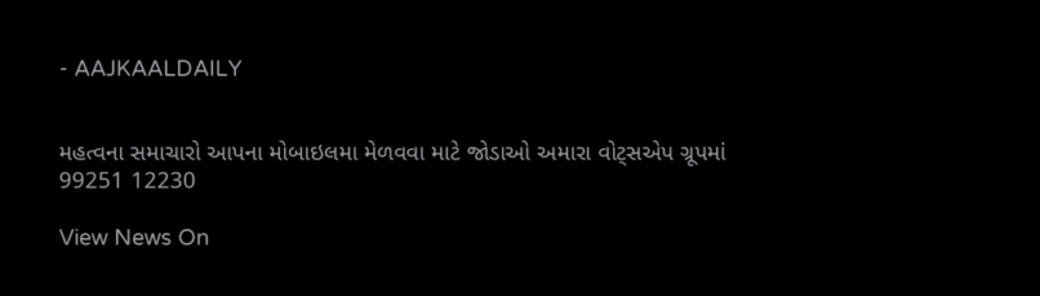- AAJKAALDAILY


મહત્વના સમાચારો આપના મોબાઇલમા મેળવવા માટે જોડાઓ અમારા વોટ્સએપ ગ્રૂપમાં  99251 12230

View News On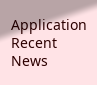Application
Recent News